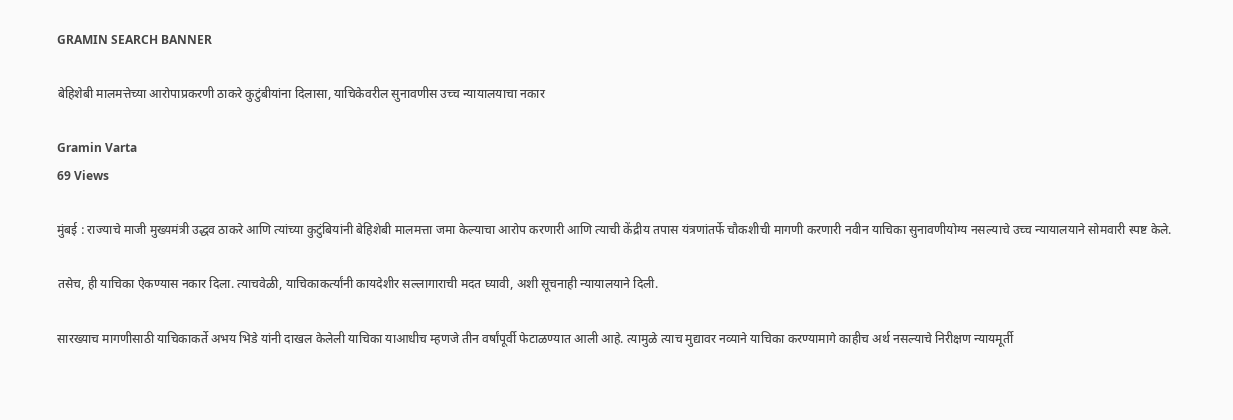GRAMIN SEARCH BANNER

बेहिशेबी मालमत्तेच्या आरोपाप्रकरणी ठाकरे कुटुंबीयांना दिलासा, याचिकेवरील सुनावणीस उच्च न्यायालयाचा नकार

Gramin Varta
69 Views

मुंबई : राज्याचे माजी मुख्यमंत्री उद्धव ठाकरे आणि त्यांच्या कुटुंबियांनी बेहिशेबी मालमत्ता जमा केल्याचा आरोप करणारी आणि त्याची केंद्रीय तपास यंत्रणांतर्फे चौकशीची मागणी करणारी नवीन याचिका सुनावणीयोग्य नसल्याचे उच्च न्यायालयाने सोमवारी स्पष्ट केले.

तसेच, ही याचिका ऐकण्यास नकार दिला. त्याचवेळी, याचिकाकर्त्यांनी कायदेशीर सल्लागाराची मदत घ्यावी, अशी सूचनाही न्यायालयाने दिली.

सारख्याच मागणीसाठी याचिकाकर्ते अभय भिडे यांनी दाखल केलेली याचिका याआधीच म्हणजे तीन वर्षांपूर्वी फेटाळण्यात आली आहे. त्यामुळे त्याच मुद्यावर नव्याने याचिका करण्यामागे काहीच अर्थ नसल्याचे निरीक्षण न्यायमूर्ती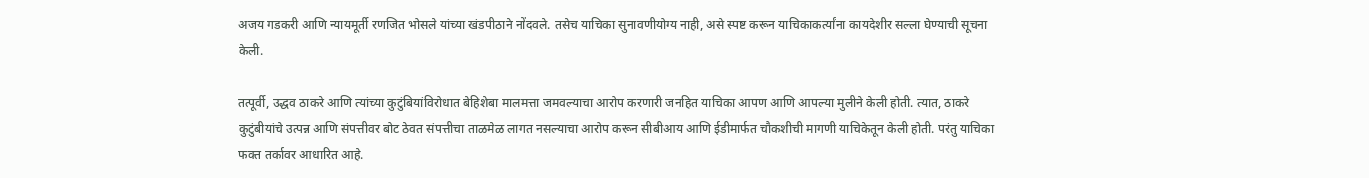अजय गडकरी आणि न्यायमूर्ती रणजित भोसले यांच्या खंडपीठाने नोंदवले. तसेच याचिका सुनावणीयोग्य नाही, असे स्पष्ट करून याचिकाकर्त्यांना कायदेशीर सल्ला घेण्याची सूचना केली.

तत्पूर्वी, उद्धव ठाकरे आणि त्यांच्या कुटुंबियांविरोधात बेहिशेबा मालमत्ता जमवल्याचा आरोप करणारी जनहित याचिका आपण आणि आपल्या मुलीने केली होती. त्यात, ठाकरे कुटुंबीयांचे उत्पन्न आणि संपत्तीवर बोट ठेवत संपत्तीचा ताळमेळ लागत नसल्याचा आरोप करून सीबीआय आणि ईडीमार्फत चौकशीची मागणी याचिकेतून केली होती. परंतु याचिका फक्त तर्कावर आधारित आहे.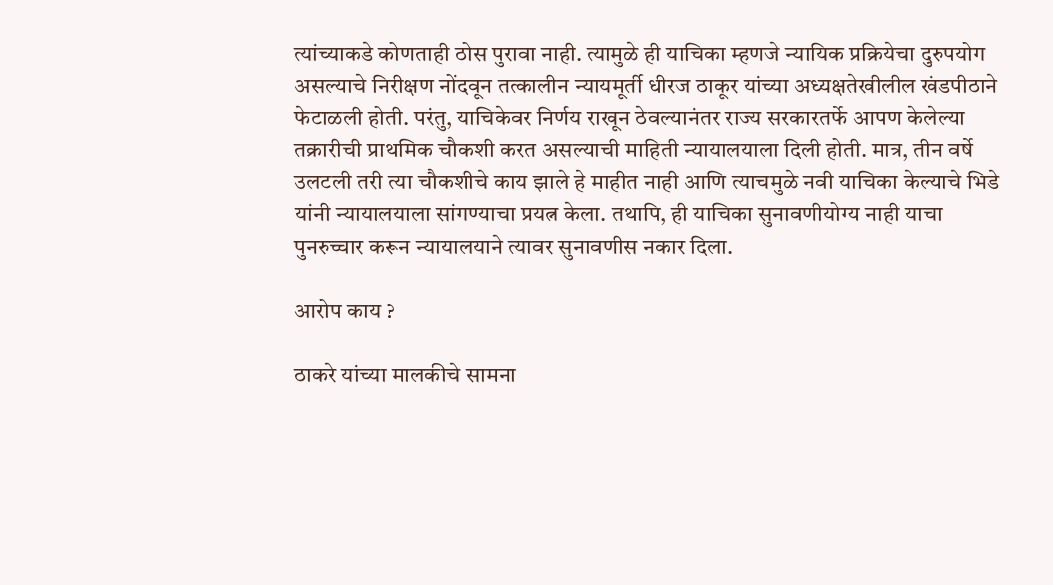त्यांच्याकडे कोणताही ठोस पुरावा नाही. त्यामुळे ही याचिका म्हणजे न्यायिक प्रक्रियेचा दुरुपयोग असल्याचे निरीक्षण नोंदवून तत्कालीन न्यायमूर्ती धीरज ठाकूर यांच्या अध्यक्षतेखीलील खंडपीठाने फेटाळली होती. परंतु, याचिकेवर निर्णय राखून ठेवल्यानंतर राज्य सरकारतर्फे आपण केलेल्या तक्रारीची प्राथमिक चौकशी करत असल्याची माहिती न्यायालयाला दिली होती. मात्र, तीन वर्षे उलटली तरी त्या चौकशीचे काय झाले हे माहीत नाही आणि त्याचमुळे नवी याचिका केल्याचे भिडे यांनी न्यायालयाला सांगण्याचा प्रयत्न केला. तथापि, ही याचिका सुनावणीयोग्य नाही याचा पुनरुच्चार करून न्यायालयाने त्यावर सुनावणीस नकार दिला.

आरोप काय ?

ठाकरे यांच्या मालकीचे सामना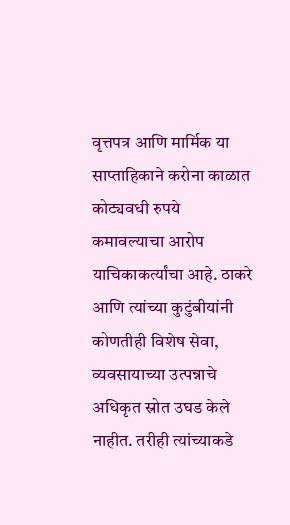वृत्तपत्र आणि मार्मिक या साप्ताहिकाने करोना काळात कोट्यवधी रुपये कमावल्याचा आरोप याचिकाकर्त्यांचा आहे. ठाकरे आणि त्यांच्या कुटुंबीयांनी कोणतीही विशेष सेवा, व्यवसायाच्या उत्पन्नाचे अधिकृत स्रोत उघड केले नाहीत. तरीही त्यांच्याकडे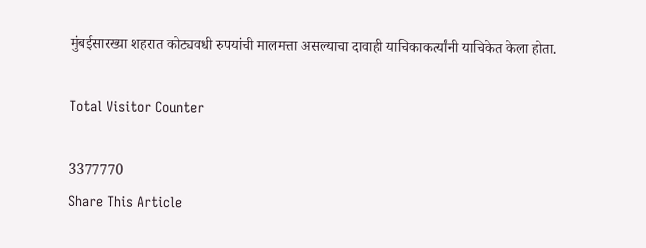मुंबईसारख्या शहरात कोट्यवधी रुपयांची मालमत्ता असल्याचा दावाही याचिकाकर्त्यांनी याचिकेत केला होता.

Total Visitor Counter

3377770
Share This Article